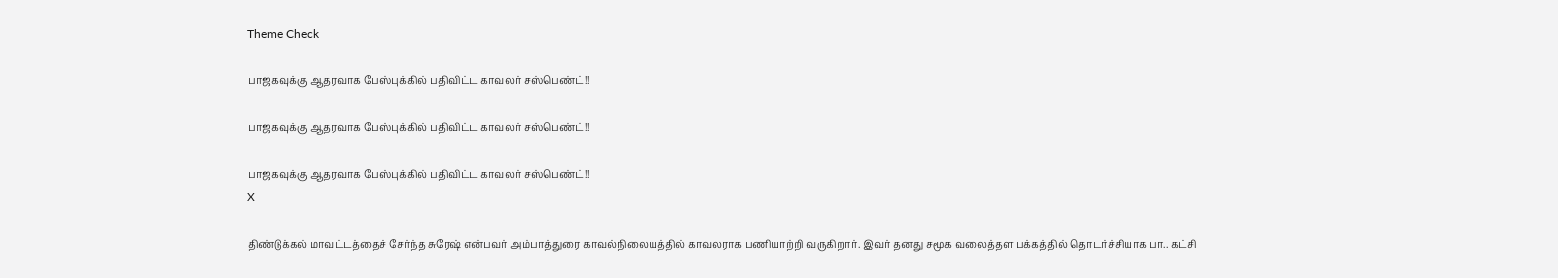Theme Check

பாஜகவுக்கு ஆதரவாக பேஸ்புக்கில் பதிவிட்ட காவலர் சஸ்பெண்ட்!!

பாஜகவுக்கு ஆதரவாக பேஸ்புக்கில் பதிவிட்ட காவலர் சஸ்பெண்ட்!!

பாஜகவுக்கு ஆதரவாக பேஸ்புக்கில் பதிவிட்ட காவலர் சஸ்பெண்ட்!!
X

திண்டுக்கல் மாவட்டத்தைச் சேர்ந்த சுரேஷ் என்பவர் அம்பாத்துரை காவல்நிலையத்தில் காவலராக பணியாற்றி வருகிறார். இவர் தனது சமூக வலைத்தள பக்கத்தில் தொடர்ச்சியாக பா.. கட்சி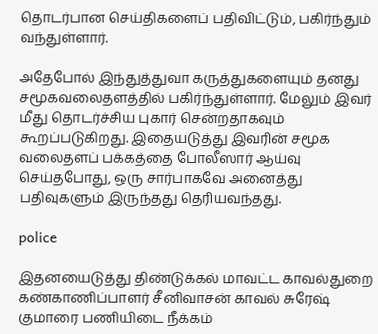தொடர்பான செய்திகளைப் பதிவிட்டும், பகிர்ந்தும் வந்துள்ளார்.

அதேபோல் இந்துத்துவா கருத்துகளையும் தனது சமூகவலைதளத்தில் பகிர்ந்துள்ளார். மேலும் இவர் மீது தொடர்ச்சிய புகார் சென்றதாகவும் கூறப்படுகிறது. இதையடுத்து இவரின் சமூக வலைதளப் பக்கத்தை போலீஸார் ஆய்வு செய்தபோது, ஒரு சார்பாகவே அனைத்து பதிவுகளும் இருந்தது தெரியவந்தது.

police

இதனயைடுத்து திண்டுக்கல் மாவட்ட காவல்துறை கண்காணிப்பாளர் சீனிவாசன் காவல் சுரேஷ் குமாரை பணியிடை நீக்கம்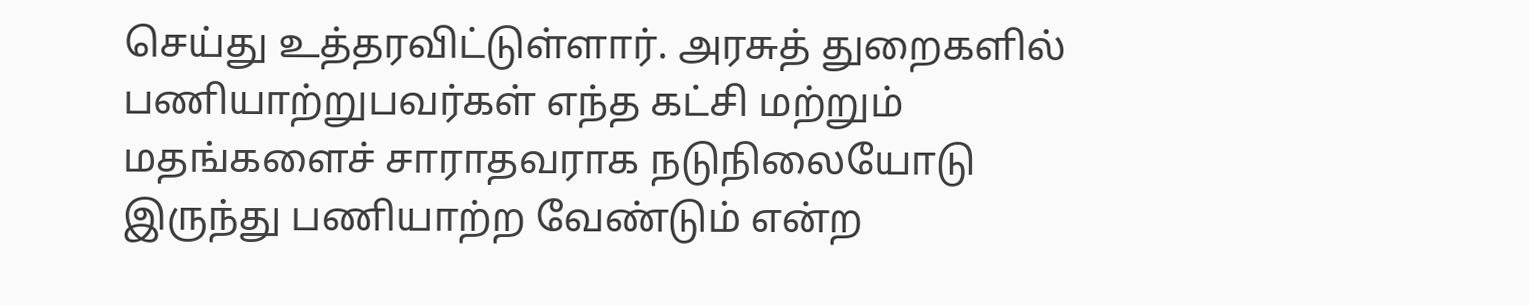செய்து உத்தரவிட்டுள்ளார். அரசுத் துறைகளில் பணியாற்றுபவர்கள் எந்த கட்சி மற்றும் மதங்களைச் சாராதவராக நடுநிலையோடு இருந்து பணியாற்ற வேண்டும் என்ற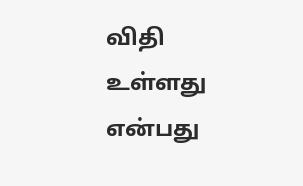விதி உள்ளது என்பது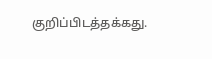குறிப்பிடத்தக்கது.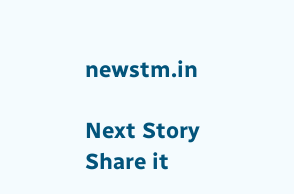newstm.in

Next Story
Share it